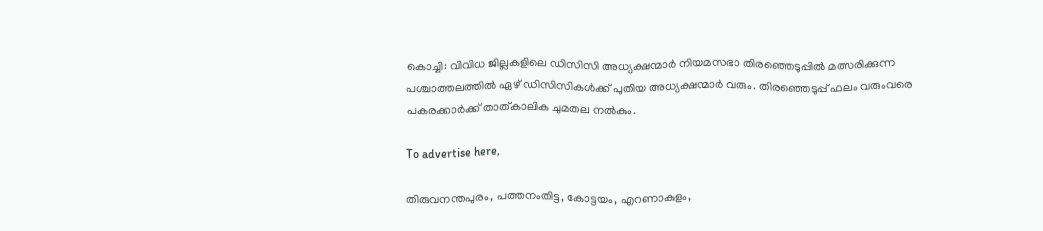കൊച്ചി: വിവിധ ജില്ലകളിലെ ഡിസിസി അധ്യക്ഷന്മാർ നിയമസഭാ തിരഞ്ഞെടുപ്പിൽ മത്സരിക്കുന്ന പശ്ചാത്തലത്തിൽ ഏഴ് ഡിസിസികൾക്ക് പുതിയ അധ്യക്ഷന്മാർ വരും. തിരഞ്ഞെടുപ്പ് ഫലം വരുംവരെ പകരക്കാർക്ക് താത്കാലിക ചുമതല നൽകും.

To advertise here,

തിരുവനന്തപുരം, പത്തനംതിട്ട, കോട്ടയം, എറണാകുളം,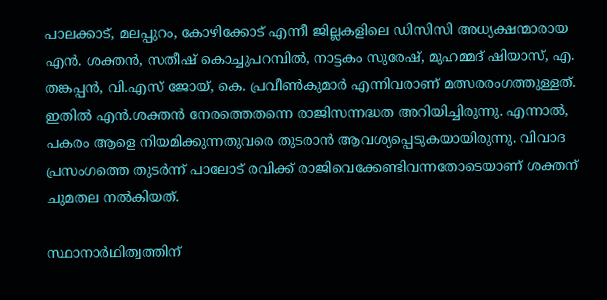പാലക്കാട്, മലപ്പുറം, കോഴിക്കോട് എന്നീ ജില്ലകളിലെ ഡിസിസി അധ്യക്ഷന്മാരായ എൻ. ശക്തൻ, സതീഷ് കൊച്ചുപറമ്പിൽ, നാട്ടകം സുരേഷ്, മുഹമ്മദ് ഷിയാസ്, എ. തങ്കപ്പൻ, വി.എസ് ജോയ്, കെ. പ്രവീൺകുമാർ എന്നിവരാണ് മത്സരരംഗത്തുള്ളത്. ഇതിൽ എൻ.ശക്തൻ നേരത്തെതന്നെ രാജിസന്നദ്ധത അറിയിച്ചിരുന്നു. എന്നാൽ, പകരം ആളെ നിയമിക്കുന്നതുവരെ തുടരാൻ ആവശ്യപ്പെടുകയായിരുന്നു. വിവാദ പ്രസംഗത്തെ തുടർന്ന് പാലോട് രവിക്ക് രാജിവെക്കേണ്ടിവന്നതോടെയാണ് ശക്തന് ചുമതല നൽകിയത്‌.

സ്ഥാനാർഥിത്വത്തിന്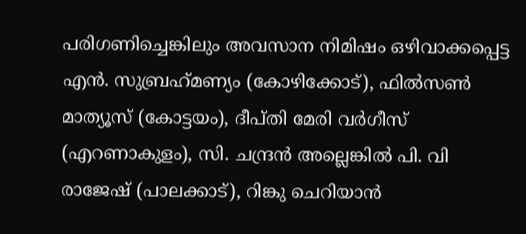പരിഗണിച്ചെങ്കിലും അവസാന നിമിഷം ഒഴിവാക്കപ്പെട്ട എൻ. സുബ്രഹ്‌മണ്യം (കോഴിക്കോട്), ഫിൽസൺ മാത്യൂസ് (കോട്ടയം), ദീപ്തി മേരി വർഗീസ് (എറണാകുളം), സി. ചന്ദ്രൻ അല്ലെങ്കിൽ പി. വി രാജേഷ് (പാലക്കാട്), റിങ്കു ചെറിയാൻ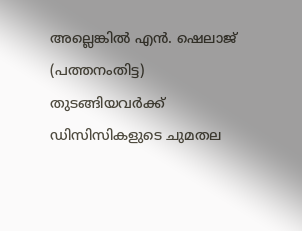അല്ലെങ്കിൽ എൻ. ഷെലാജ് (പത്തനംതിട്ട) തുടങ്ങിയവർക്ക് ഡിസിസികളുടെ ചുമതല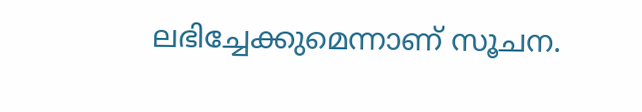ലഭിച്ചേക്കുമെന്നാണ് സൂചന.